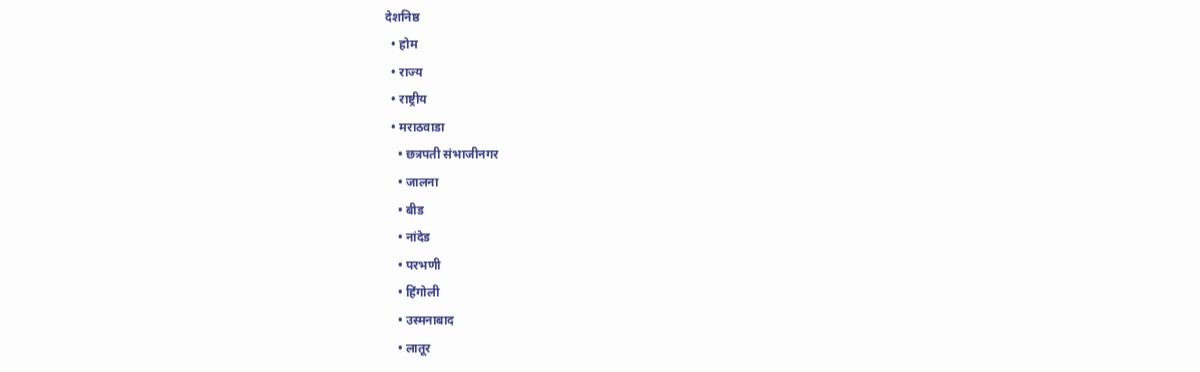देशनिष्ठ
  • होम
  • राज्य
  • राष्ट्रीय
  • मराठवाडा
    • छत्रपती संभाजीनगर
    • जालना
    • बीड
    • नांदेड
    • परभणी
    • हिंगोली
    • उस्मनाबाद
    • लातूर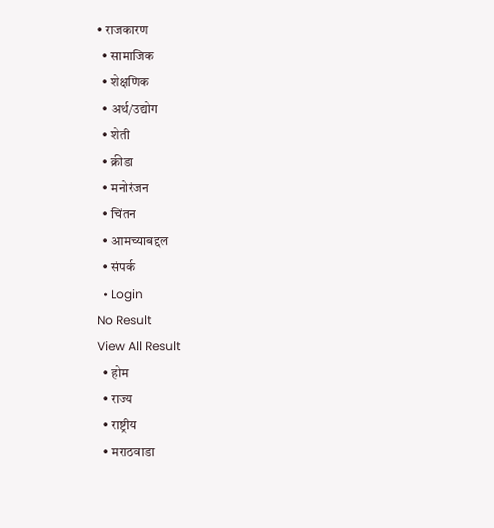• राजकारण
  • सामाजिक
  • शेक्षणिक
  • अर्थ/उद्योग
  • शेती
  • क्रीडा
  • मनोरंजन
  • चिंतन
  • आमच्याबद्दल
  • संपर्क
  • Login
No Result
View All Result
  • होम
  • राज्य
  • राष्ट्रीय
  • मराठवाडा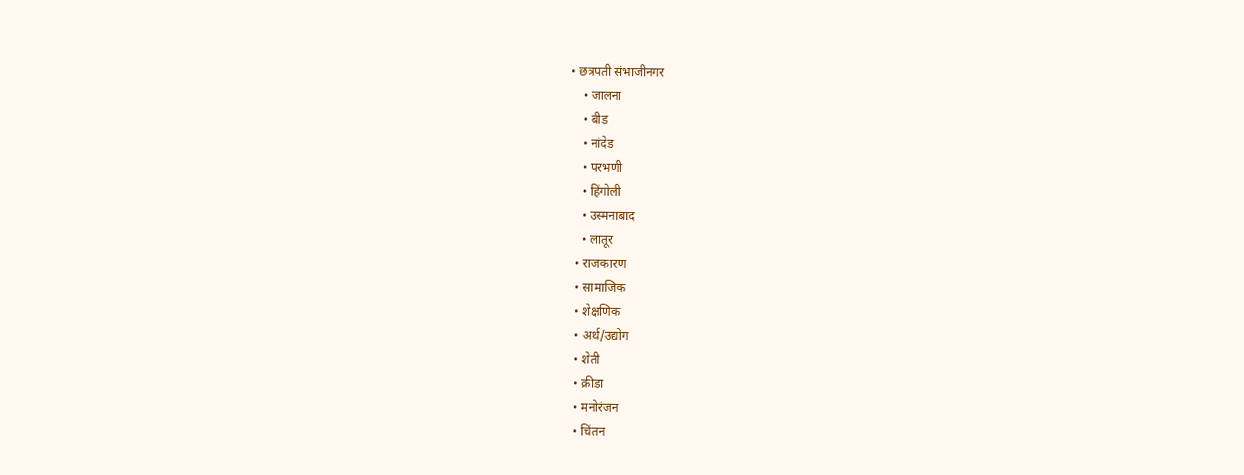• छत्रपती संभाजीनगर
    • जालना
    • बीड
    • नांदेड
    • परभणी
    • हिंगोली
    • उस्मनाबाद
    • लातूर
  • राजकारण
  • सामाजिक
  • शेक्षणिक
  • अर्थ/उद्योग
  • शेती
  • क्रीडा
  • मनोरंजन
  • चिंतन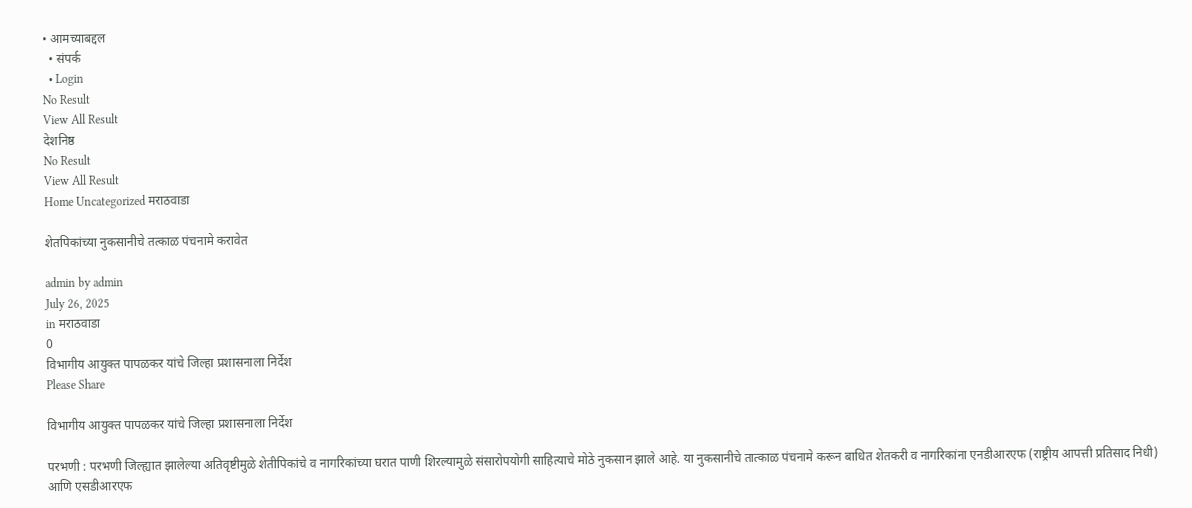• आमच्याबद्दल
  • संपर्क
  • Login
No Result
View All Result
देशनिष्ठ
No Result
View All Result
Home Uncategorized मराठवाडा

शेतपिकांच्या नुकसानीचे तत्काळ पंचनामे करावेत

admin by admin
July 26, 2025
in मराठवाडा
0
विभागीय आयुक्त पापळकर यांचे जिल्हा प्रशासनाला निर्देश
Please Share

विभागीय आयुक्त पापळकर यांचे जिल्हा प्रशासनाला निर्देश

परभणी : परभणी जिल्ह्यात झालेल्या अतिवृष्टीमुळे शेतीपिकांचे व नागरिकांच्या घरात पाणी शिरल्यामुळे संसारोपयोगी साहित्याचे मोठे नुकसान झाले आहे. या नुकसानीचे तात्काळ पंचनामे करून बाधित शेतकरी व नागरिकांना एनडीआरएफ (राष्ट्रीय आपत्ती प्रतिसाद निधी) आणि एसडीआरएफ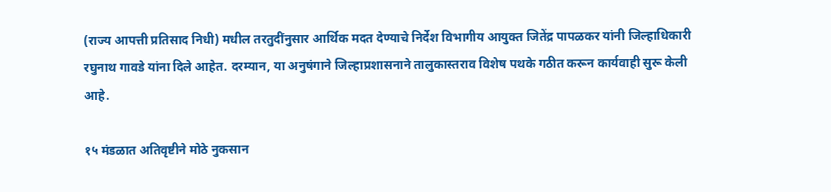(राज्य आपत्ती प्रतिसाद निधी) मधील तरतुदींनुसार आर्थिक मदत देण्याचे निर्देश विभागीय आयुक्त जितेंद्र पापळकर यांनी जिल्हाधिकारी रघुनाथ गावडे यांना दिले आहेत. दरम्यान, या अनुषंगाने जिल्हाप्रशासनाने तालुकास्तराव विशेष पथके गठीत करून कार्यवाही सुरू केली आहे.

१५ मंडळात अतिवृष्टीने मोठे नुकसान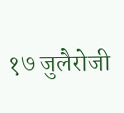१७ जुलैरोजी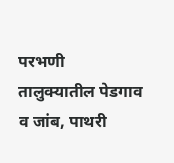परभणी तालुक्यातील पेडगाव व जांब, पाथरी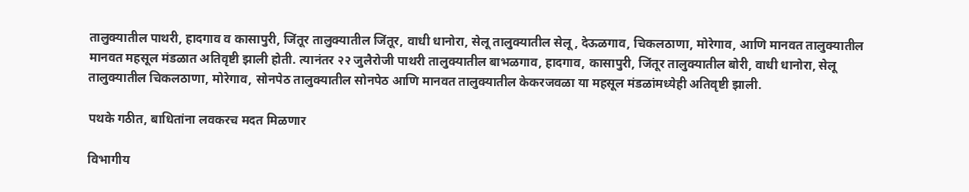तालुक्यातील पाथरी, हादगाव व कासापुरी, जिंतूर तालुक्यातील जिंतूर, वाधी धानोरा, सेलू तालुक्यातील सेलू, देऊळगाव, चिकलठाणा, मोरेगाव, आणि मानवत तालुक्यातील मानवत महसूल मंडळात अतिवृष्टी झाली होती. त्यानंतर २२ जुलैरोजी पाथरी तालुक्यातील बाभळगाव, हादगाव, कासापुरी, जिंतूर तालुक्यातील बोरी, वाधी धानोरा, सेलू तालुक्यातील चिकलठाणा, मोरेगाव, सोनपेठ तालुक्यातील सोनपेठ आणि मानवत तालुक्यातील केकरजवळा या महसूल मंडळांमध्येही अतिवृष्टी झाली.

पथके गठीत, बाधितांना लवकरच मदत मिळणार

विभागीय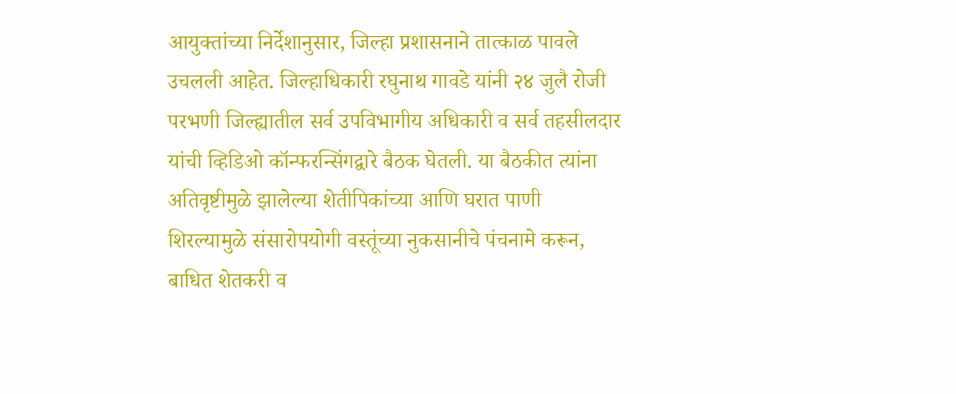आयुक्तांच्या निर्देशानुसार, जिल्हा प्रशासनाने तात्काळ पावले उचलली आहेत. जिल्हाधिकारी रघुनाथ गावडे यांनी २४ जुलै रोजी परभणी जिल्ह्यातील सर्व उपविभागीय अधिकारी व सर्व तहसीलदार यांची व्हिडिओ कॉन्फरन्सिंगद्वारे बैठक घेतली. या बैठकीत त्यांना अतिवृष्टीमुळे झालेल्या शेतीपिकांच्या आणि घरात पाणी शिरल्यामुळे संसारोपयोगी वस्तूंच्या नुकसानीचे पंचनामे करून, बाधित शेतकरी व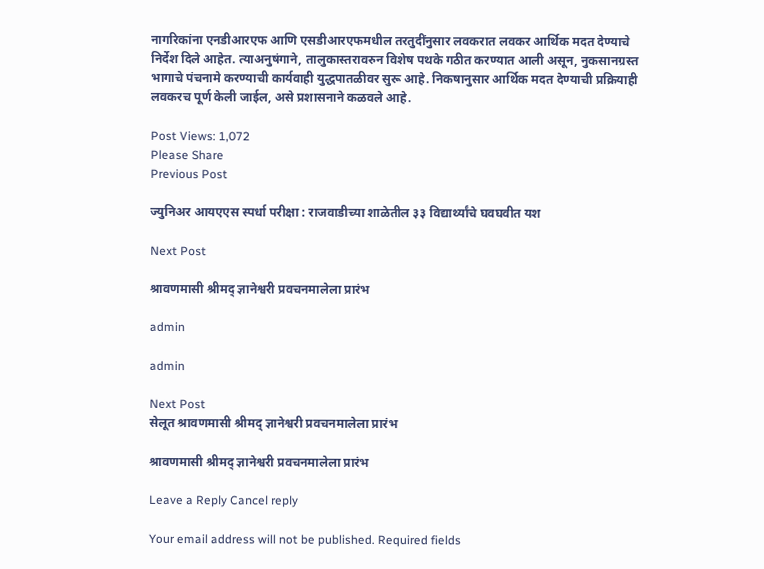नागरिकांना एनडीआरएफ आणि एसडीआरएफमधील तरतुदींनुसार लवकरात लवकर आर्थिक मदत देण्याचे निर्देश दिले आहेत. त्याअनुषंगाने, तालुकास्तरावरुन विशेष पथके गठीत करण्यात आली असून, नुकसानग्रस्त भागाचे पंचनामे करण्याची कार्यवाही युद्धपातळीवर सुरू आहे. निकषानुसार आर्थिक मदत देण्याची प्रक्रियाही लवकरच पूर्ण केली जाईल, असे प्रशासनाने कळवले आहे.

Post Views: 1,072
Please Share
Previous Post

ज्युनिअर आयएएस स्पर्धा परीक्षा : राजवाडीच्या शाळेतील ३३ विद्यार्थ्यांचे घवघवीत यश

Next Post

श्रावणमासी श्रीमद् ज्ञानेश्वरी प्रवचनमालेला प्रारंभ

admin

admin

Next Post
सेलूत श्रावणमासी श्रीमद् ज्ञानेश्वरी प्रवचनमालेला प्रारंभ

श्रावणमासी श्रीमद् ज्ञानेश्वरी प्रवचनमालेला प्रारंभ

Leave a Reply Cancel reply

Your email address will not be published. Required fields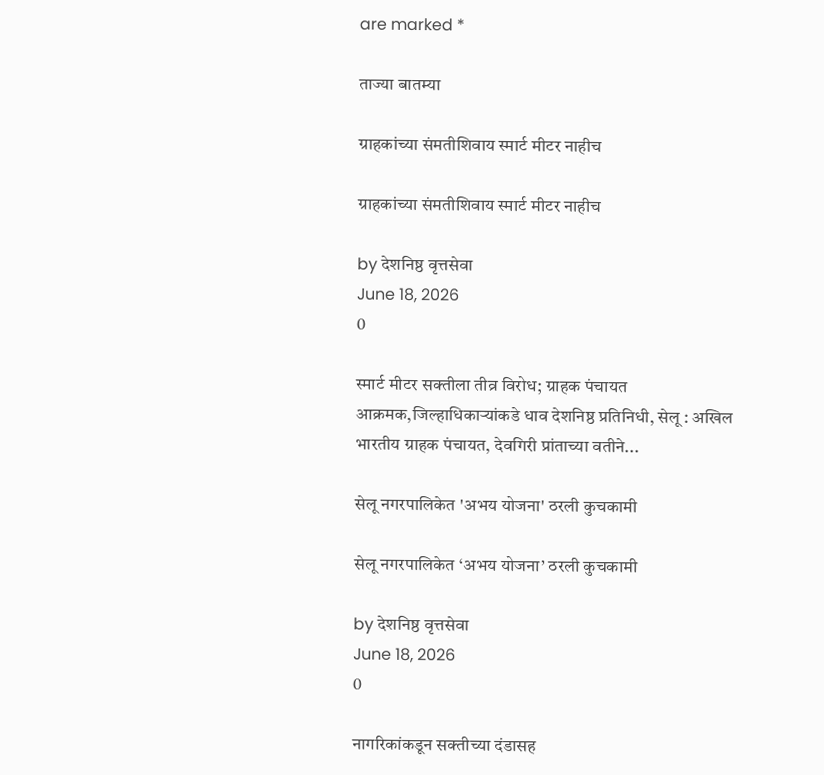are marked *

ताज्या बातम्या

ग्राहकांच्या संमतीशिवाय स्मार्ट मीटर नाहीच

ग्राहकांच्या संमतीशिवाय स्मार्ट मीटर नाहीच

by देशनिष्ठ वृत्तसेवा
June 18, 2026
0

स्मार्ट मीटर सक्तीला तीव्र विरोध; ग्राहक पंचायत आक्रमक,जिल्हाधिकाऱ्यांकडे धाव देशनिष्ठ प्रतिनिधी, सेलू : अखिल भारतीय ग्राहक पंचायत, देवगिरी प्रांताच्या वतीने...

सेलू नगरपालिकेत 'अभय योजना' ठरली कुचकामी

सेलू नगरपालिकेत ‘अभय योजना’ ठरली कुचकामी

by देशनिष्ठ वृत्तसेवा
June 18, 2026
0

नागरिकांकडून सक्तीच्या दंडासह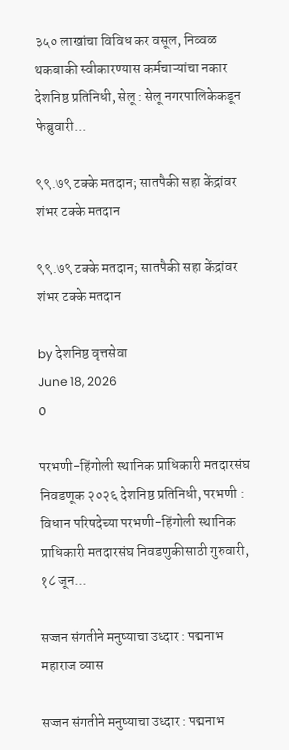३५० लाखांचा विविध कर वसूल, निव्वळ थकबाकी स्वीकारण्यास कर्मचाऱ्यांचा नकार देशनिष्ठ प्रतिनिधी, सेलू : सेलू नगरपालिकेकडून फेब्रुवारी...

९९.७९ टक्के मतदान; सातपैकी सहा केंद्रांवर शंभर टक्के मतदान

९९.७९ टक्के मतदान; सातपैकी सहा केंद्रांवर शंभर टक्के मतदान

by देशनिष्ठ वृत्तसेवा
June 18, 2026
0

परभणी-हिंगोली स्थानिक प्राधिकारी मतदारसंघ निवडणूक २०२६ देशनिष्ठ प्रतिनिधी, परभणी : विधान परिषदेच्या परभणी-हिंगोली स्थानिक प्राधिकारी मतदारसंघ निवडणुकीसाठी गुरुवारी, १८ जून...

सज्जन संगतीने मनुष्याचा उध्दार : पद्मनाभ महाराज व्यास

सज्जन संगतीने मनुष्याचा उध्दार : पद्मनाभ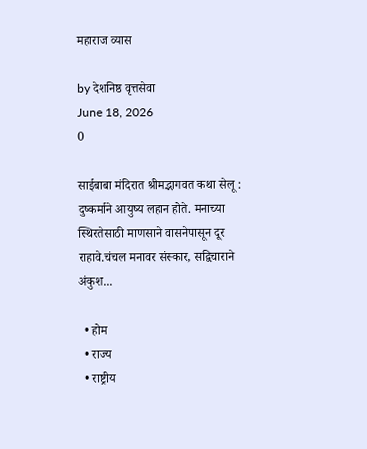महाराज व्यास

by देशनिष्ठ वृत्तसेवा
June 18, 2026
0

साईबाबा मंदिरात श्रीमद्भागवत कथा सेलू : दुष्कर्माने आयुष्य लहान होते. मनाच्या स्थिरतेसाठी माणसाने वासनेपासून दूर राहावे.चंचल मनावर संस्कार, सद्विचाराने अंकुश...

  • होम
  • राज्य
  • राष्ट्रीय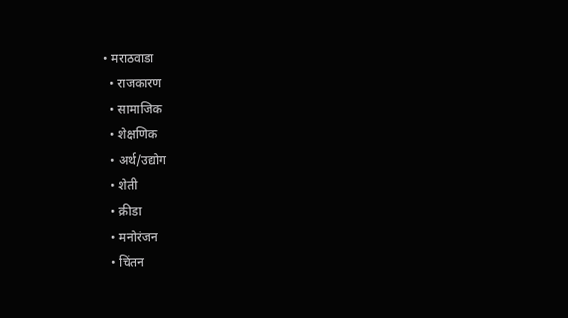• मराठवाडा
  • राजकारण
  • सामाजिक
  • शेक्षणिक
  • अर्थ/उद्योग
  • शेती
  • क्रीडा
  • मनोरंजन
  • चिंतन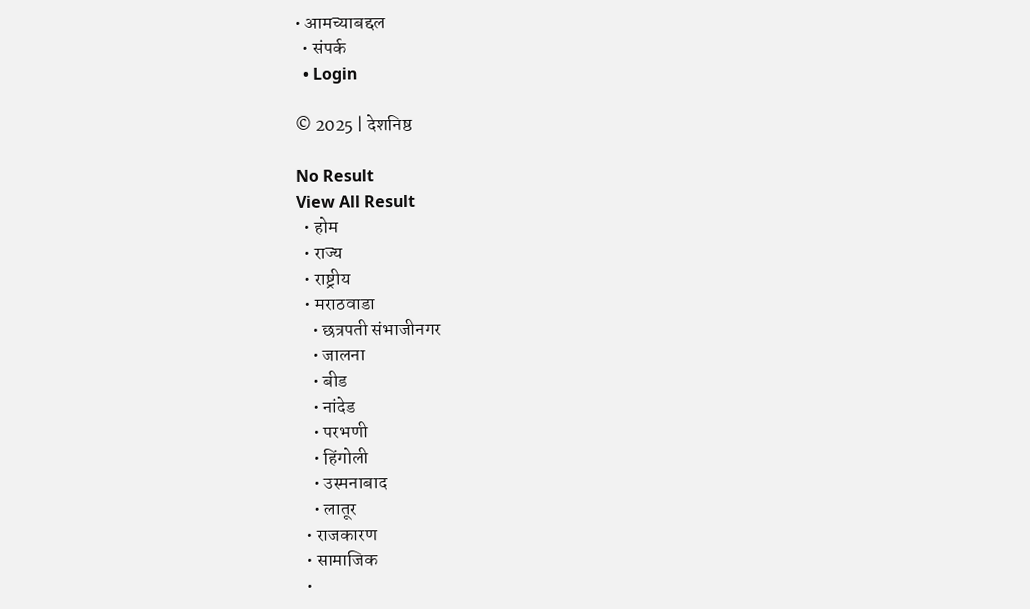• आमच्याबद्दल
  • संपर्क
  • Login

© 2025 | देशनिष्ठ

No Result
View All Result
  • होम
  • राज्य
  • राष्ट्रीय
  • मराठवाडा
    • छत्रपती संभाजीनगर
    • जालना
    • बीड
    • नांदेड
    • परभणी
    • हिंगोली
    • उस्मनाबाद
    • लातूर
  • राजकारण
  • सामाजिक
  •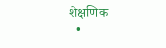शेक्षणिक
  •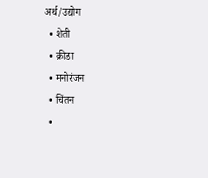अर्थ/उद्योग
  • शेती
  • क्रीडा
  • मनोरंजन
  • चिंतन
  •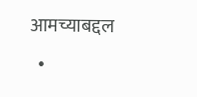आमच्याबद्दल
  •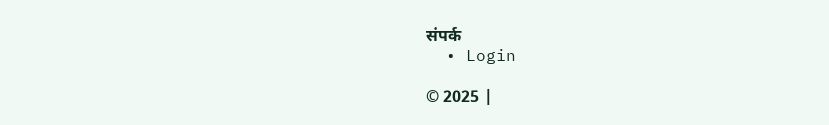संपर्क
  • Login

© 2025 |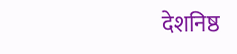देशनिष्ठ